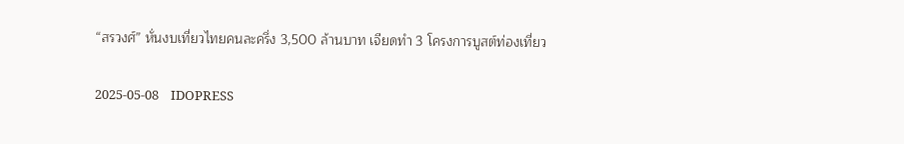“สรวงศ์” หั่นงบเที่ยวไทยคนละครึ่ง 3,500 ล้านบาท เจียดทำ 3 โครงการบูสต์ท่องเที่ยว

2025-05-08    IDOPRESS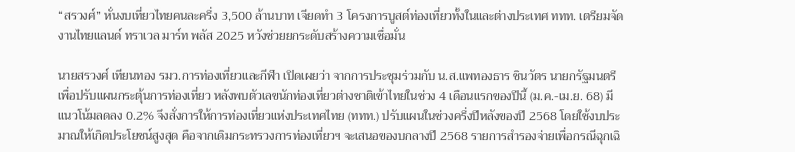“สรวงศ์” หั่นงบเที่ยวไทยคนละครึ่ง 3,500 ล้านบาท เจียดทำ 3 โครงการบูสต์ท่องเที่ยวทั้งในและต่างประเทศ ททท. เตรียมจัดงานไทยแลนด์ ทราเวล มาร์ท พลัส 2025 หวังช่วยยกระดับสร้างความเชื่อมั่น

นายสรวงศ์ เทียนทอง รมว.การท่องเที่ยวและกีฬา เปิดเผยว่า จากการประชุมร่วมกับ น.ส.แพทองธาร ชินวัตร นายกรัฐมนตรี เพื่อปรับแผนกระตุ้นการท่องเที่ยว หลังพบตัวเลขนักท่องเที่ยวต่างชาติเข้าไทยในช่วง 4 เดือนแรกของปีนี้ (ม.ค.-เม.ย. 68) มีแนวโน้มลดลง 0.2% จึงสั่งการให้การท่องเที่ยวแห่งประเทศไทย (ททท.) ปรับแผนในช่วงครึ่งปีหลังของปี 2568 โดยใช้งบประมาณให้เกิดประโยชน์สูงสุด คือจากเดิมกระทรวงการท่องเที่ยวฯ จะเสนอของบกลางปี 2568 รายการสำรองจ่ายเพื่อกรณีฉุกเฉิ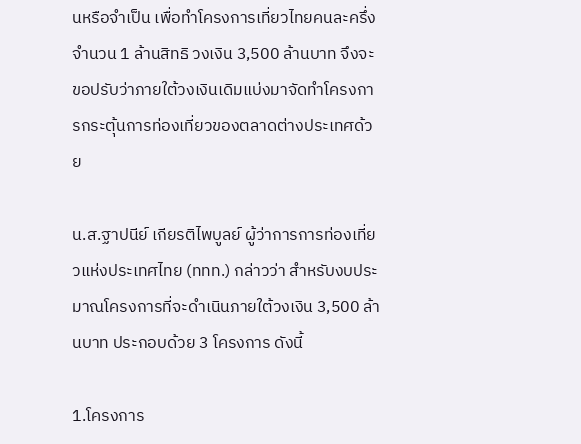นหรือจำเป็น เพื่อทำโครงการเที่ยวไทยคนละครึ่ง จำนวน 1 ล้านสิทธิ วงเงิน 3,500 ล้านบาท จึงจะขอปรับว่าภายใต้วงเงินเดิมแบ่งมาจัดทำโครงการกระตุ้นการท่องเที่ยวของตลาดต่างประเทศด้วย

น.ส.ฐาปนีย์ เกียรติไพบูลย์ ผู้ว่าการการท่องเที่ยวแห่งประเทศไทย (ททท.) กล่าวว่า สำหรับงบประมาณโครงการที่จะดำเนินภายใต้วงเงิน 3,500 ล้านบาท ประกอบด้วย 3 โครงการ ดังนี้

1.โครงการ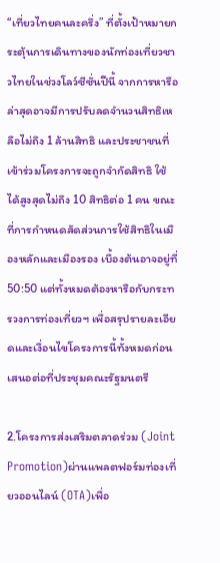“เที่ยวไทยคนละครึ่ง” ที่ตั้งเป้าหมายกระตุ้นการเดินทางของนักท่องเที่ยวชาวไทยในช่วงโลว์ซีซั่นปีนี้ จากการหารือล่าสุดอาจมีการปรับลดจำนวนสิทธิเหลือไม่ถึง 1 ล้านสิทธิ และประชาชนที่เข้าร่วมโครงการจะถูกจำกัดสิทธิ ใช้ได้สูงสุดไม่ถึง 10 สิทธิต่อ 1 คน ขณะที่การกำหนดสัดส่วนการใช้สิทธิในเมืองหลักและเมืองรอง เบื้องต้นอาจอยู่ที่ 50:50 แต่ทั้งหมดต้องหารือกับกระทรวงการท่องเที่ยวฯ เพื่อสรุปรายละเอียดและเงื่อนไขโครงการนี้ทั้งหมดก่อนเสนอต่อที่ประชุมคณะรัฐมนตรี

2.โครงการส่งเสริมตลาดร่วม (Joint Promotion)ผ่านแพลตฟอร์มท่องเที่ยวออนไลน์ (OTA)เพื่อ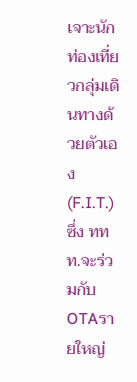เจาะนักท่องเที่ยวกลุ่มเดินทางด้วยตัวเอง (F.I.T.)ซึ่ง ททท.จะร่วมกับOTAรายใหญ่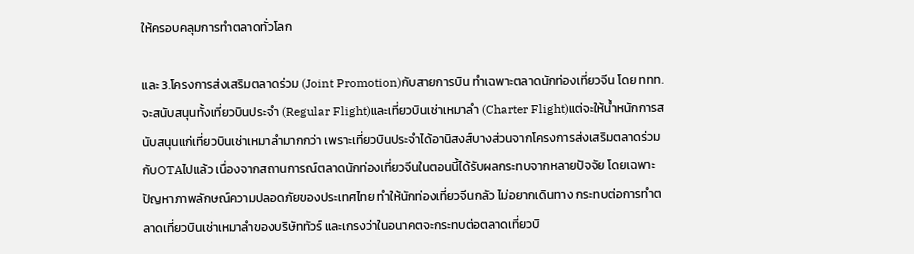ให้ครอบคลุมการทำตลาดทั่วโลก

และ 3.โครงการส่งเสริมตลาดร่วม (Joint Promotion)กับสายการบิน ทำเฉพาะตลาดนักท่องเที่ยวจีน โดย ททท.จะสนับสนุนทั้งเที่ยวบินประจำ (Regular Flight)และเที่ยวบินเช่าเหมาลำ (Charter Flight)แต่จะให้น้ำหนักการสนับสนุนแก่เที่ยวบินเช่าเหมาลำมากกว่า เพราะเที่ยวบินประจำได้อานิสงส์บางส่วนจากโครงการส่งเสริมตลาดร่วมกับOTAไปแล้ว เนื่องจากสถานการณ์ตลาดนักท่องเที่ยวจีนในตอนนี้ได้รับผลกระทบจากหลายปัจจัย โดยเฉพาะปัญหาภาพลักษณ์ความปลอดภัยของประเทศไทย ทำให้นักท่องเที่ยวจีนกลัว ไม่อยากเดินทาง กระทบต่อการทำตลาดเที่ยวบินเช่าเหมาลำของบริษัททัวร์ และเกรงว่าในอนาคตจะกระทบต่อตลาดเที่ยวบิ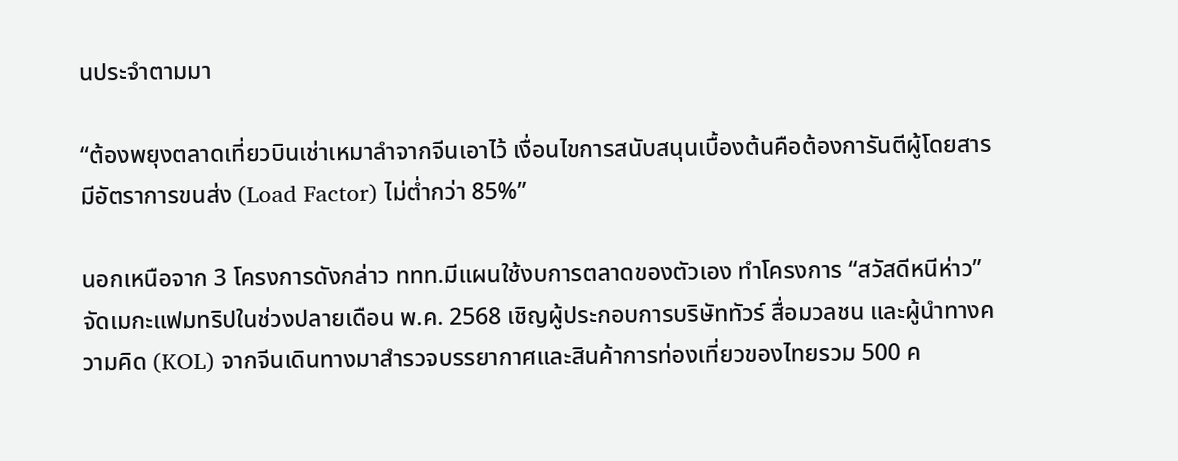นประจำตามมา

“ต้องพยุงตลาดเที่ยวบินเช่าเหมาลำจากจีนเอาไว้ เงื่อนไขการสนับสนุนเบื้องต้นคือต้องการันตีผู้โดยสาร มีอัตราการขนส่ง (Load Factor) ไม่ต่ำกว่า 85%”

นอกเหนือจาก 3 โครงการดังกล่าว ททท.มีแผนใช้งบการตลาดของตัวเอง ทำโครงการ “สวัสดีหนีห่าว” จัดเมกะแฟมทริปในช่วงปลายเดือน พ.ค. 2568 เชิญผู้ประกอบการบริษัททัวร์ สื่อมวลชน และผู้นำทางความคิด (KOL) จากจีนเดินทางมาสำรวจบรรยากาศและสินค้าการท่องเที่ยวของไทยรวม 500 ค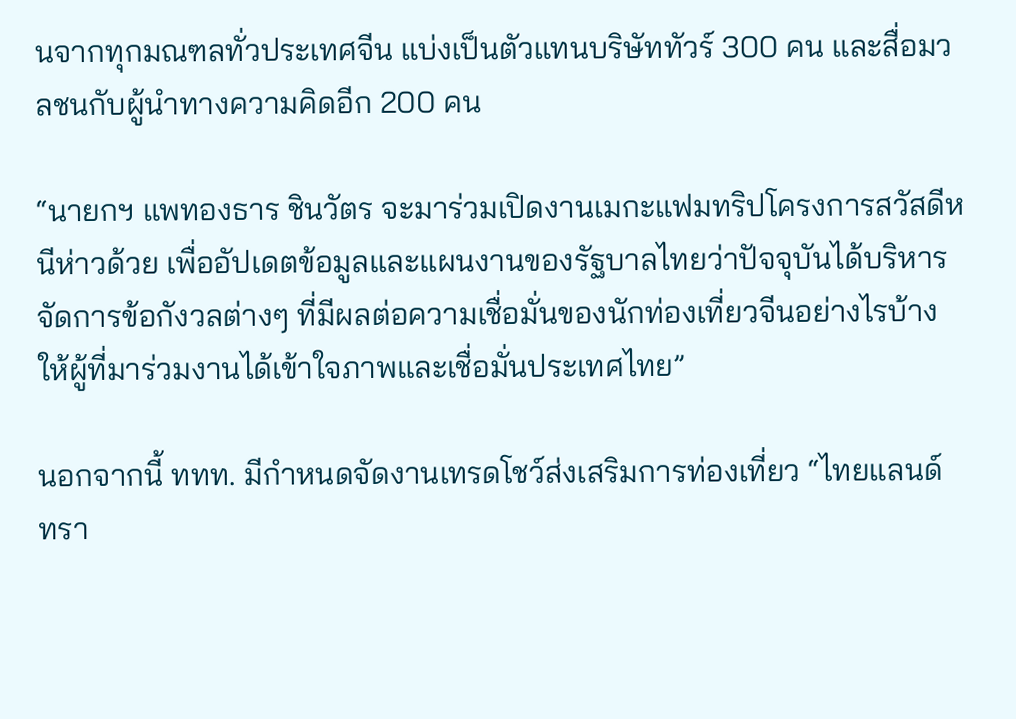นจากทุกมณฑลทั่วประเทศจีน แบ่งเป็นตัวแทนบริษัททัวร์ 300 คน และสื่อมวลชนกับผู้นำทางความคิดอีก 200 คน

“นายกฯ แพทองธาร ชินวัตร จะมาร่วมเปิดงานเมกะแฟมทริปโครงการสวัสดีหนีห่าวด้วย เพื่ออัปเดตข้อมูลและแผนงานของรัฐบาลไทยว่าปัจจุบันได้บริหารจัดการข้อกังวลต่างๆ ที่มีผลต่อความเชื่อมั่นของนักท่องเที่ยวจีนอย่างไรบ้าง ให้ผู้ที่มาร่วมงานได้เข้าใจภาพและเชื่อมั่นประเทศไทย”

นอกจากนี้ ททท. มีกำหนดจัดงานเทรดโชว์ส่งเสริมการท่องเที่ยว “ไทยแลนด์ ทรา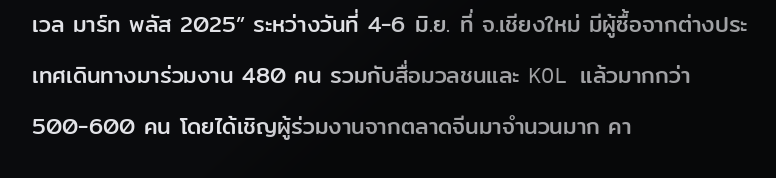เวล มาร์ท พลัส 2025” ระหว่างวันที่ 4-6 มิ.ย. ที่ จ.เชียงใหม่ มีผู้ซื้อจากต่างประเทศเดินทางมาร่วมงาน 480 คน รวมกับสื่อมวลชนและ KOL แล้วมากกว่า 500-600 คน โดยได้เชิญผู้ร่วมงานจากตลาดจีนมาจำนวนมาก คา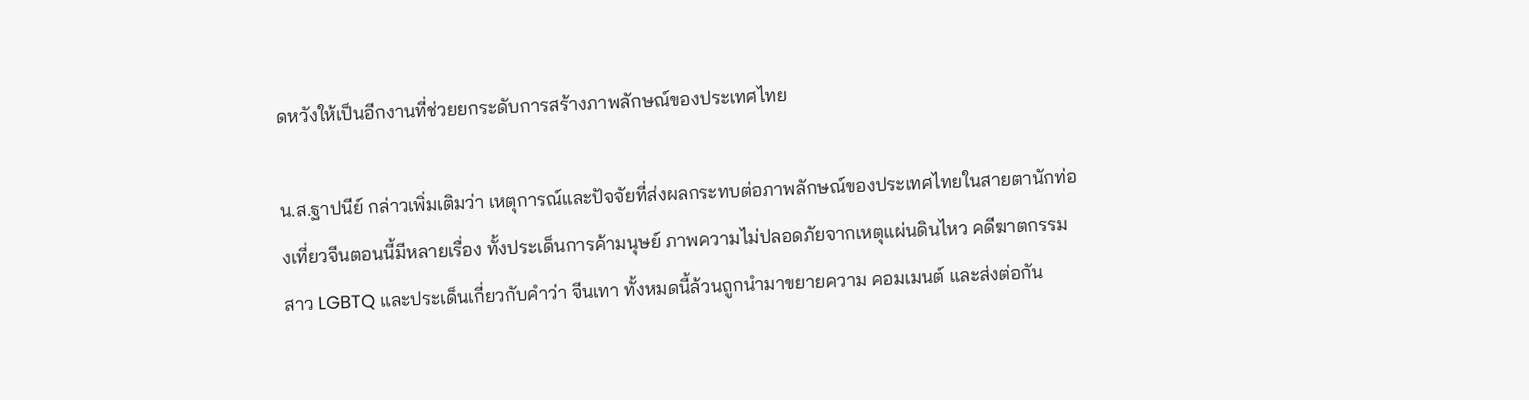ดหวังให้เป็นอีกงานที่ช่วยยกระดับการสร้างภาพลักษณ์ของประเทศไทย

น.ส.ฐาปนีย์ กล่าวเพิ่มเติมว่า เหตุการณ์และปัจจัยที่ส่งผลกระทบต่อภาพลักษณ์ของประเทศไทยในสายตานักท่องเที่ยวจีนตอนนี้มีหลายเรื่อง ทั้งประเด็นการค้ามนุษย์ ภาพความไม่ปลอดภัยจากเหตุแผ่นดินไหว คดีฆาตกรรมสาว LGBTQ และประเด็นเกี่ยวกับคำว่า จีนเทา ทั้งหมดนี้ล้วนถูกนำมาขยายความ คอมเมนต์ และส่งต่อกัน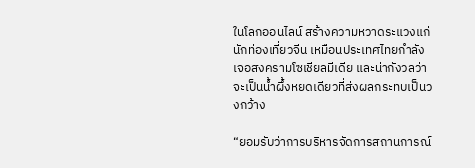ในโลกออนไลน์ สร้างความหวาดระแวงแก่นักท่องเที่ยวจีน เหมือนประเทศไทยกำลังเจอสงครามโซเชียลมีเดีย และน่ากังวลว่าจะเป็นน้ำผึ้งหยดเดียวที่ส่งผลกระทบเป็นวงกว้าง

“ยอมรับว่าการบริหารจัดการสถานการณ์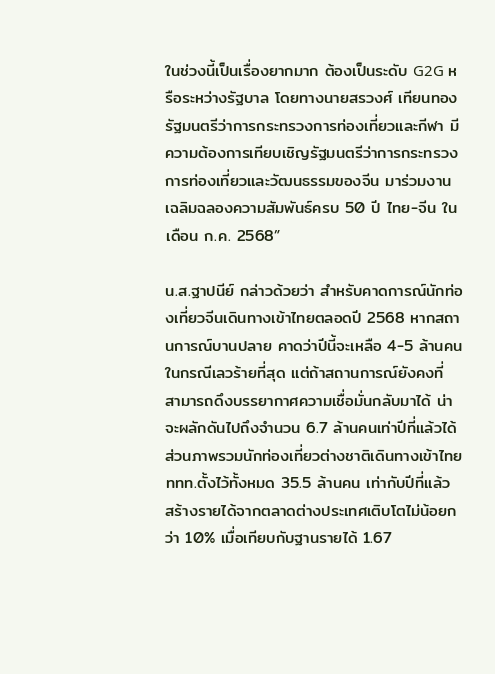ในช่วงนี้เป็นเรื่องยากมาก ต้องเป็นระดับ G2G หรือระหว่างรัฐบาล โดยทางนายสรวงศ์ เทียนทอง รัฐมนตรีว่าการกระทรวงการท่องเที่ยวและกีฬา มีความต้องการเทียบเชิญรัฐมนตรีว่าการกระทรวงการท่องเที่ยวและวัฒนธรรมของจีน มาร่วมงานเฉลิมฉลองความสัมพันธ์ครบ 50 ปี ไทย-จีน ในเดือน ก.ค. 2568”

น.ส.ฐาปนีย์ กล่าวด้วยว่า สำหรับคาดการณ์นักท่องเที่ยวจีนเดินทางเข้าไทยตลอดปี 2568 หากสถานการณ์บานปลาย คาดว่าปีนี้จะเหลือ 4-5 ล้านคนในกรณีเลวร้ายที่สุด แต่ถ้าสถานการณ์ยังคงที่ สามารถดึงบรรยากาศความเชื่อมั่นกลับมาได้ น่าจะผลักดันไปถึงจำนวน 6.7 ล้านคนเท่าปีที่แล้วได้ ส่วนภาพรวมนักท่องเที่ยวต่างชาติเดินทางเข้าไทย ททท.ตั้งไว้ทั้งหมด 35.5 ล้านคน เท่ากับปีที่แล้ว สร้างรายได้จากตลาดต่างประเทศเติบโตไม่น้อยกว่า 10% เมื่อเทียบกับฐานรายได้ 1.67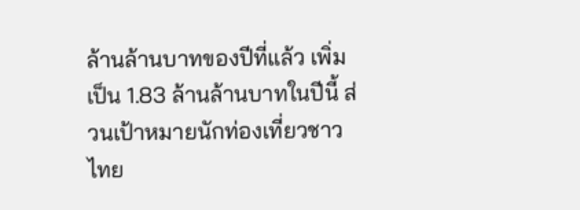ล้านล้านบาทของปีที่แล้ว เพิ่มเป็น 1.83 ล้านล้านบาทในปีนี้ ส่วนเป้าหมายนักท่องเที่ยวชาวไทย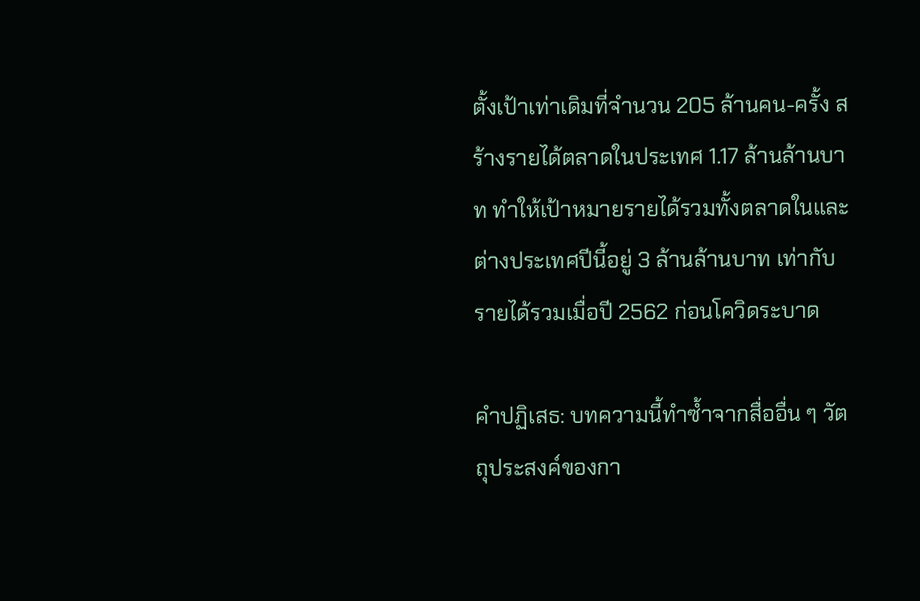ตั้งเป้าเท่าเดิมที่จำนวน 205 ล้านคน-ครั้ง สร้างรายได้ตลาดในประเทศ 1.17 ล้านล้านบาท ทำให้เป้าหมายรายได้รวมทั้งตลาดในและต่างประเทศปีนี้อยู่ 3 ล้านล้านบาท เท่ากับรายได้รวมเมื่อปี 2562 ก่อนโควิดระบาด

คำปฏิเสธ: บทความนี้ทำซ้ำจากสื่ออื่น ๆ วัตถุประสงค์ของกา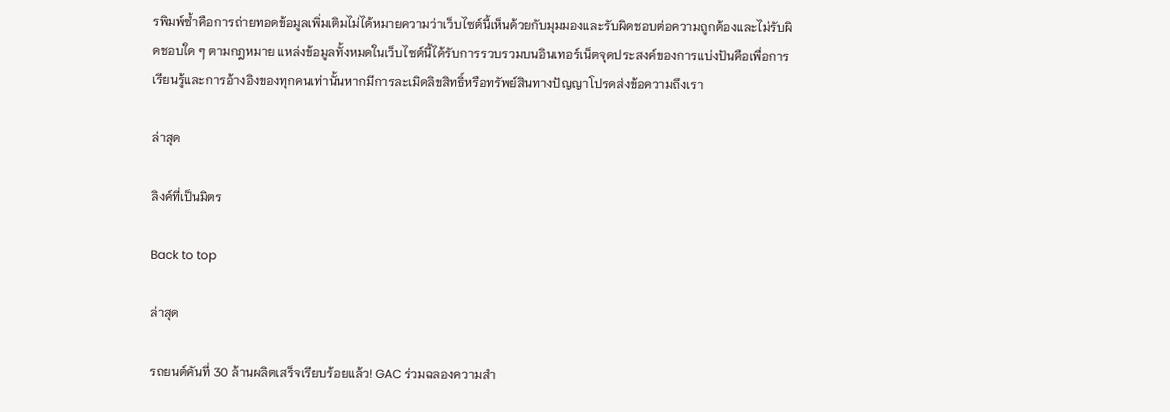รพิมพ์ซ้ำคือการถ่ายทอดข้อมูลเพิ่มเติมไม่ได้หมายความว่าเว็บไซต์นี้เห็นด้วยกับมุมมองและรับผิดชอบต่อความถูกต้องและไม่รับผิดชอบใด ๆ ตามกฎหมาย แหล่งข้อมูลทั้งหมดในเว็บไซต์นี้ได้รับการรวบรวมบนอินเทอร์เน็ตจุดประสงค์ของการแบ่งปันคือเพื่อการเรียนรู้และการอ้างอิงของทุกคนเท่านั้นหากมีการละเมิดลิขสิทธิ์หรือทรัพย์สินทางปัญญาโปรดส่งข้อความถึงเรา

ล่าสุด

ลิงค์ที่เป็นมิตร

Back to top

ล่าสุด

รถยนต์คันที่ 30 ล้านผลิตเสร็จเรียบร้อยแล้ว! GAC ร่วมฉลองความสำ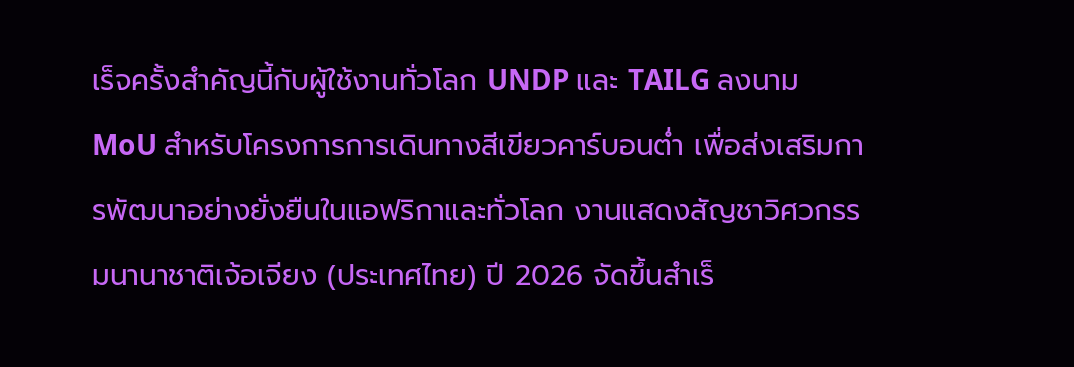เร็จครั้งสำคัญนี้กับผู้ใช้งานทั่วโลก UNDP และ TAILG ลงนาม MoU สำหรับโครงการการเดินทางสีเขียวคาร์บอนต่ำ เพื่อส่งเสริมการพัฒนาอย่างยั่งยืนในแอฟริกาและทั่วโลก งานแสดงสัญชาวิศวกรรมนานาชาติเจ้อเจียง (ประเทศไทย) ปี 2026 จัดขึ้นสำเร็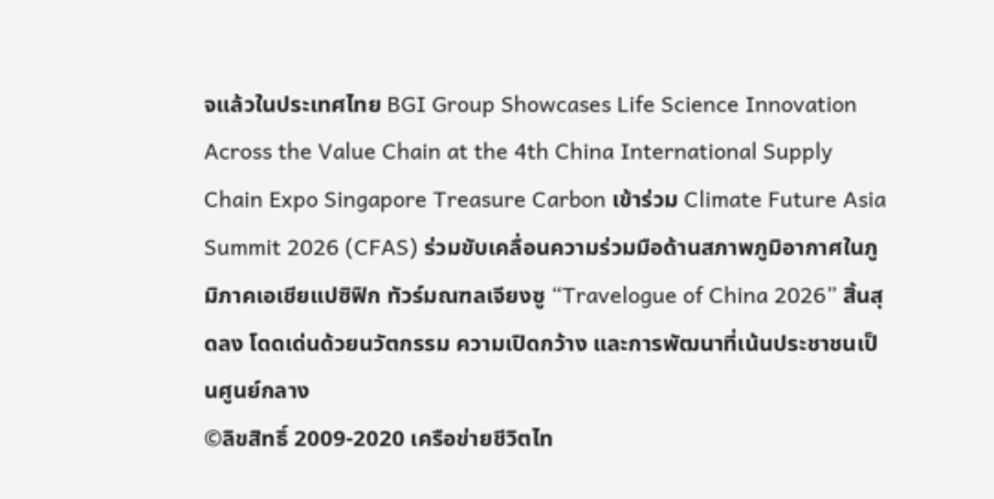จแล้วในประเทศไทย BGI Group Showcases Life Science Innovation Across the Value Chain at the 4th China International Supply Chain Expo Singapore Treasure Carbon เข้าร่วม Climate Future Asia Summit 2026 (CFAS) ร่วมขับเคลื่อนความร่วมมือด้านสภาพภูมิอากาศในภูมิภาคเอเชียแปซิฟิก ทัวร์มณฑลเจียงซู “Travelogue of China 2026” สิ้นสุดลง โดดเด่นด้วยนวัตกรรม ความเปิดกว้าง และการพัฒนาที่เน้นประชาชนเป็นศูนย์กลาง
©ลิขสิทธิ์ 2009-2020 เครือข่ายชีวิตไท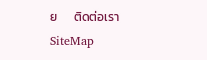ย      ติดต่อเรา   SiteMap